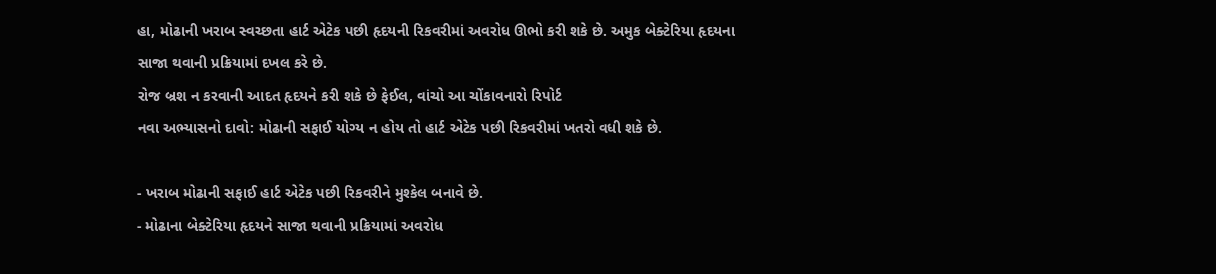હા, મોઢાની ખરાબ સ્વચ્છતા હાર્ટ એટેક પછી હૃદયની રિકવરીમાં અવરોધ ઊભો કરી શકે છે. અમુક બેક્ટેરિયા હૃદયના સાજા થવાની પ્રક્રિયામાં દખલ કરે છે.
રોજ બ્રશ ન કરવાની આદત હૃદયને કરી શકે છે ફેઈલ, વાંચો આ ચોંકાવનારો રિપોર્ટ
નવા અભ્યાસનો દાવો: મોઢાની સફાઈ યોગ્ય ન હોય તો હાર્ટ એટેક પછી રિકવરીમાં ખતરો વધી શકે છે.

- ખરાબ મોઢાની સફાઈ હાર્ટ એટેક પછી રિકવરીને મુશ્કેલ બનાવે છે.
- મોઢાના બેક્ટેરિયા હૃદયને સાજા થવાની પ્રક્રિયામાં અવરોધ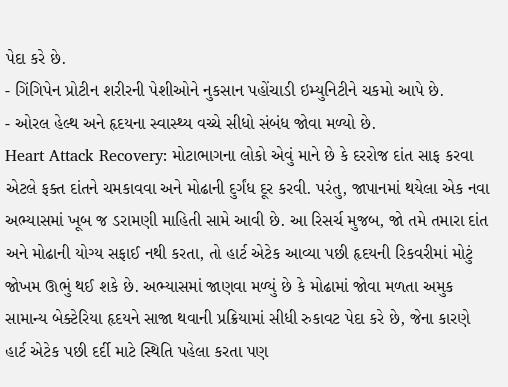પેદા કરે છે.
- ગિંગિપેન પ્રોટીન શરીરની પેશીઓને નુકસાન પહોંચાડી ઇમ્યુનિટીને ચકમો આપે છે.
- ઓરલ હેલ્થ અને હૃદયના સ્વાસ્થ્ય વચ્ચે સીધો સંબંધ જોવા મળ્યો છે.
Heart Attack Recovery: મોટાભાગના લોકો એવું માને છે કે દરરોજ દાંત સાફ કરવા એટલે ફક્ત દાંતને ચમકાવવા અને મોઢાની દુર્ગંધ દૂર કરવી. પરંતુ, જાપાનમાં થયેલા એક નવા અભ્યાસમાં ખૂબ જ ડરામણી માહિતી સામે આવી છે. આ રિસર્ચ મુજબ, જો તમે તમારા દાંત અને મોઢાની યોગ્ય સફાઈ નથી કરતા, તો હાર્ટ એટેક આવ્યા પછી હૃદયની રિકવરીમાં મોટું જોખમ ઊભું થઈ શકે છે. અભ્યાસમાં જાણવા મળ્યું છે કે મોઢામાં જોવા મળતા અમુક સામાન્ય બેક્ટેરિયા હૃદયને સાજા થવાની પ્રક્રિયામાં સીધી રુકાવટ પેદા કરે છે, જેના કારણે હાર્ટ એટેક પછી દર્દી માટે સ્થિતિ પહેલા કરતા પણ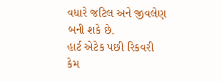વધારે જટિલ અને જીવલેણ બની શકે છે.
હાર્ટ એટેક પછી રિકવરી કેમ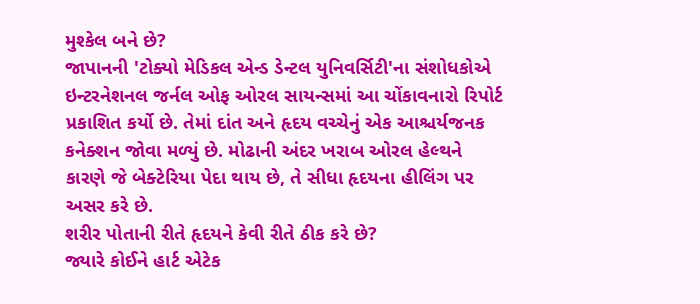મુશ્કેલ બને છે?
જાપાનની 'ટોક્યો મેડિકલ એન્ડ ડેન્ટલ યુનિવર્સિટી'ના સંશોધકોએ ઇન્ટરનેશનલ જર્નલ ઓફ ઓરલ સાયન્સમાં આ ચોંકાવનારો રિપોર્ટ પ્રકાશિત કર્યો છે. તેમાં દાંત અને હૃદય વચ્ચેનું એક આશ્ચર્યજનક કનેક્શન જોવા મળ્યું છે. મોઢાની અંદર ખરાબ ઓરલ હેલ્થને કારણે જે બેક્ટેરિયા પેદા થાય છે, તે સીધા હૃદયના હીલિંગ પર અસર કરે છે.
શરીર પોતાની રીતે હૃદયને કેવી રીતે ઠીક કરે છે?
જ્યારે કોઈને હાર્ટ એટેક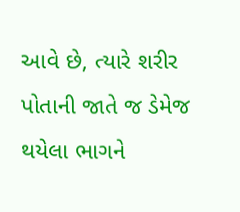આવે છે, ત્યારે શરીર પોતાની જાતે જ ડેમેજ થયેલા ભાગને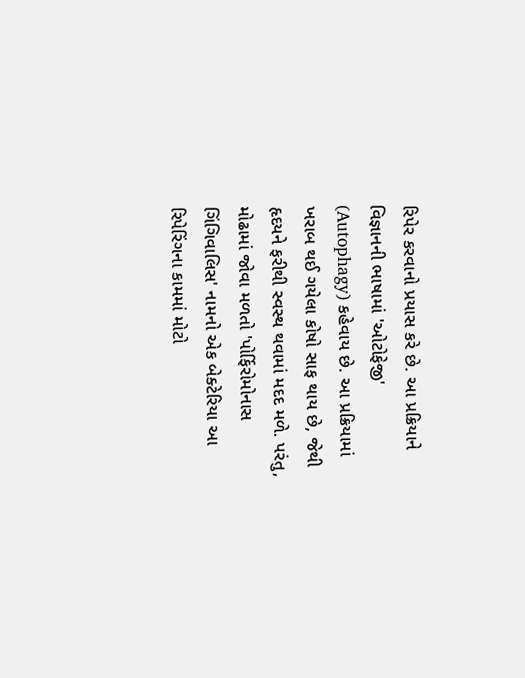રિપેર કરવાનો પ્રયાસ કરે છે. આ પ્રક્રિયાને વિજ્ઞાનની ભાષામાં 'ઓટોફેજી' (Autophagy) કહેવાય છે. આ પ્રક્રિયામાં ખરાબ થઈ ગયેલા કોષો સાફ થાય છે, જેથી હૃદયને ફરીથી સ્વસ્થ થવામાં મદદ મળે. પરંતુ, મોઢામાં જોવા મળતો 'પોર્ફિરોમોનાસ ગિંગિવાલિસ' નામનો એક બેક્ટેરિયા આ રિપેરિંગના કામમાં મોટો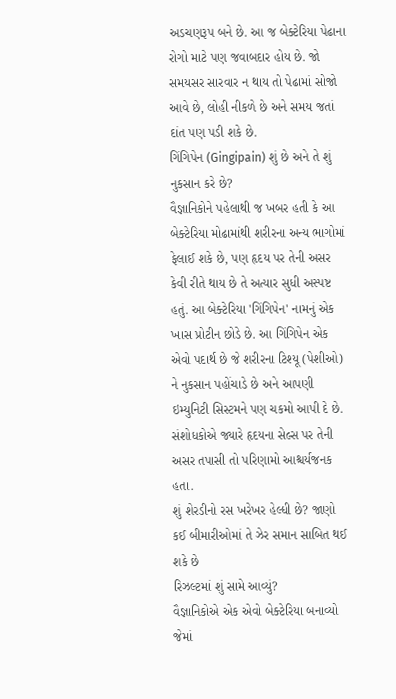અડચણરૂપ બને છે. આ જ બેક્ટેરિયા પેઢાના રોગો માટે પણ જવાબદાર હોય છે. જો સમયસર સારવાર ન થાય તો પેઢામાં સોજો આવે છે, લોહી નીકળે છે અને સમય જતાં દાંત પણ પડી શકે છે.
ગિંગિપેન (Gingipain) શું છે અને તે શું નુકસાન કરે છે?
વૈજ્ઞાનિકોને પહેલાથી જ ખબર હતી કે આ બેક્ટેરિયા મોઢામાંથી શરીરના અન્ય ભાગોમાં ફેલાઈ શકે છે, પણ હૃદય પર તેની અસર કેવી રીતે થાય છે તે અત્યાર સુધી અસ્પષ્ટ હતું. આ બેક્ટેરિયા 'ગિંગિપેન' નામનું એક ખાસ પ્રોટીન છોડે છે. આ ગિંગિપેન એક એવો પદાર્થ છે જે શરીરના ટિશ્યૂ (પેશીઓ) ને નુકસાન પહોંચાડે છે અને આપણી ઇમ્યુનિટી સિસ્ટમને પણ ચકમો આપી દે છે. સંશોધકોએ જ્યારે હૃદયના સેલ્સ પર તેની અસર તપાસી તો પરિણામો આશ્ચર્યજનક હતા.
શું શેરડીનો રસ ખરેખર હેલ્ધી છે? જાણો કઈ બીમારીઓમાં તે ઝેર સમાન સાબિત થઈ શકે છે
રિઝલ્ટમાં શું સામે આવ્યું?
વૈજ્ઞાનિકોએ એક એવો બેક્ટેરિયા બનાવ્યો જેમાં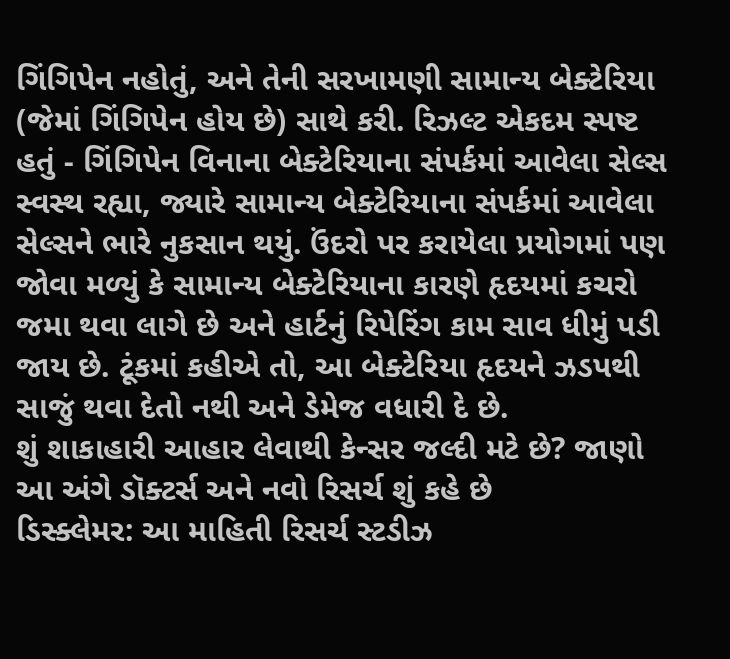ગિંગિપેન નહોતું, અને તેની સરખામણી સામાન્ય બેક્ટેરિયા (જેમાં ગિંગિપેન હોય છે) સાથે કરી. રિઝલ્ટ એકદમ સ્પષ્ટ હતું - ગિંગિપેન વિનાના બેક્ટેરિયાના સંપર્કમાં આવેલા સેલ્સ સ્વસ્થ રહ્યા, જ્યારે સામાન્ય બેક્ટેરિયાના સંપર્કમાં આવેલા સેલ્સને ભારે નુકસાન થયું. ઉંદરો પર કરાયેલા પ્રયોગમાં પણ જોવા મળ્યું કે સામાન્ય બેક્ટેરિયાના કારણે હૃદયમાં કચરો જમા થવા લાગે છે અને હાર્ટનું રિપેરિંગ કામ સાવ ધીમું પડી જાય છે. ટૂંકમાં કહીએ તો, આ બેક્ટેરિયા હૃદયને ઝડપથી સાજું થવા દેતો નથી અને ડેમેજ વધારી દે છે.
શું શાકાહારી આહાર લેવાથી કેન્સર જલ્દી મટે છે? જાણો આ અંગે ડૉક્ટર્સ અને નવો રિસર્ચ શું કહે છે
ડિસ્ક્લેમર: આ માહિતી રિસર્ચ સ્ટડીઝ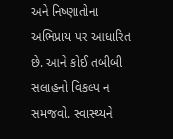અને નિષ્ણાતોના અભિપ્રાય પર આધારિત છે. આને કોઈ તબીબી સલાહનો વિકલ્પ ન સમજવો. સ્વાસ્થ્યને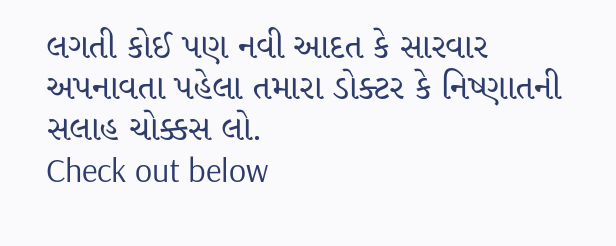લગતી કોઈ પણ નવી આદત કે સારવાર અપનાવતા પહેલા તમારા ડોક્ટર કે નિષ્ણાતની સલાહ ચોક્કસ લો.
Check out below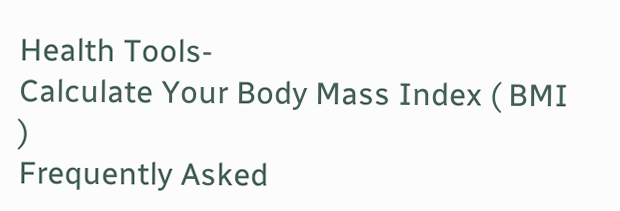Health Tools-
Calculate Your Body Mass Index ( BMI )
Frequently Asked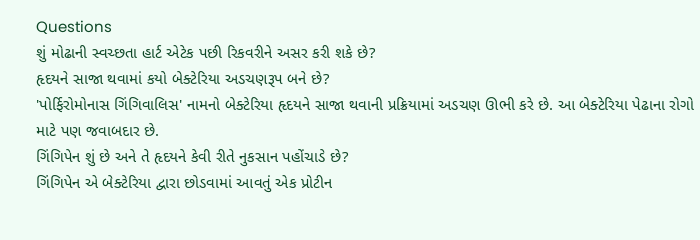Questions
શું મોઢાની સ્વચ્છતા હાર્ટ એટેક પછી રિકવરીને અસર કરી શકે છે?
હૃદયને સાજા થવામાં કયો બેક્ટેરિયા અડચણરૂપ બને છે?
'પોર્ફિરોમોનાસ ગિંગિવાલિસ' નામનો બેક્ટેરિયા હૃદયને સાજા થવાની પ્રક્રિયામાં અડચણ ઊભી કરે છે. આ બેક્ટેરિયા પેઢાના રોગો માટે પણ જવાબદાર છે.
ગિંગિપેન શું છે અને તે હૃદયને કેવી રીતે નુકસાન પહોંચાડે છે?
ગિંગિપેન એ બેક્ટેરિયા દ્વારા છોડવામાં આવતું એક પ્રોટીન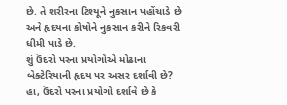છે. તે શરીરના ટિશ્યૂને નુકસાન પહોંચાડે છે અને હૃદયના કોષોને નુકસાન કરીને રિકવરી ધીમી પાડે છે.
શું ઉંદરો પરના પ્રયોગોએ મોઢાના બેક્ટેરિયાની હૃદય પર અસર દર્શાવી છે?
હા, ઉંદરો પરના પ્રયોગો દર્શાવે છે કે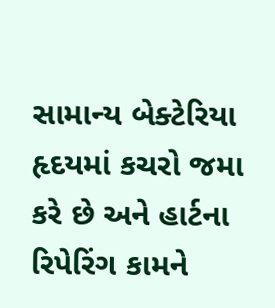સામાન્ય બેક્ટેરિયા હૃદયમાં કચરો જમા કરે છે અને હાર્ટના રિપેરિંગ કામને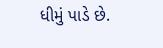ધીમું પાડે છે.